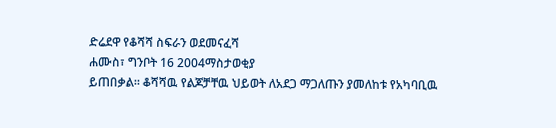ድሬደዋ የቆሻሻ ስፍራን ወደመናፈሻ
ሐሙስ፣ ግንቦት 16 2004ማስታወቂያ
ይጠበቃል። ቆሻሻዉ የልጆቻቸዉ ህይወት ለአደጋ ማጋለጡን ያመለከቱ የአካባቢዉ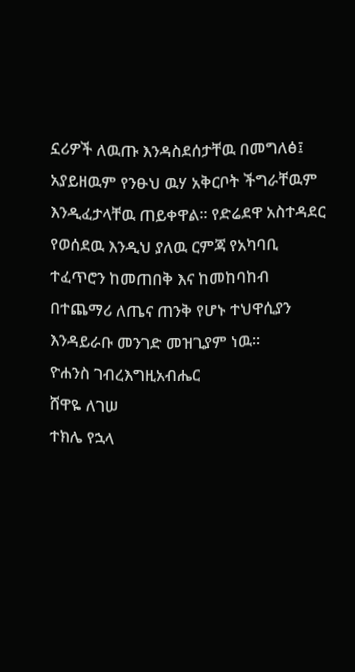ኗሪዎች ለዉጡ እንዳስደሰታቸዉ በመግለፅ፤ አያይዘዉም የንፁህ ዉሃ አቅርቦት ችግራቸዉም እንዲፈታላቸዉ ጠይቀዋል። የድሬደዋ አስተዳደር የወሰደዉ እንዲህ ያለዉ ርምጃ የአካባቢ ተፈጥሮን ከመጠበቅ እና ከመከባከብ በተጨማሪ ለጤና ጠንቅ የሆኑ ተህዋሲያን እንዳይራቡ መንገድ መዝጊያም ነዉ።
ዮሐንስ ገብረእግዚአብሔር
ሸዋዬ ለገሠ
ተክሌ የኋላ